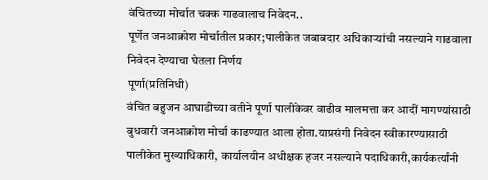वंचितच्या मोर्चात चक्क गाढवालाच निवेदन..
पूर्णेत जनआक्रोश मोर्चातील प्रकार;पालीकेत जबाबदार अधिकाऱ्यांची नसल्याने गाढवाला निवेदन देण्याचा घेतला निर्णय
पूर्णा(प्रतिनिधी)
वंचित बहुजन आघाडीच्या वतीने पूर्णा पालीकेवर वाढीव मालमत्ता कर आदीं मागण्यांसाठी बुधवारी जनआक्रोश मोर्चा काढण्यात आला होता.याप्रसंगी निवेदन स्वीकारण्यासाठी पालीकेत मुख्याधिकारी, कार्यालयीन अधीक्षक हजर नसल्याने पदाधिकारी,कार्यकर्त्यांनी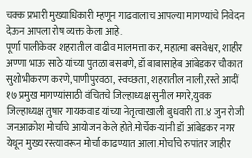चक्क प्रभारी मुख्याधिकारी म्हणून गाढवालाच आपल्या मागण्यांचे निवेदन देऊन आपला रोष व्यक्त केला आहे.
पूर्णा पालीकेवर शहरातील वाढीव मालमत्ता कर, महात्मा बसवेश्वर, शाहीर अण्णा भाऊ साठे यांच्या पुतळा बसबणे, डॉ बाबासाहेब आंबेडकर चौकात सुशोभीकरण करणे,पाणीपुरवठा, स्वच्छता, शहरातील नाली,रस्ते आदीं १७ प्रमुख मागण्यांसाठी वंचितचे जिल्हाध्यक्ष सुनील मगरे,युवक जिल्हाध्यक्ष तुषार गायकवाड यांच्या नेतृत्वाखाली बुधवारी ता.४ जुन रोजी जनआक्रोश मोर्चाचे आयोजन केले होते.मोर्चेक-यांनी डॉ आंबेडकर नगर येथून मुख्य रस्त्यावरून मोर्चा काढण्यात आला.मोर्चाचे रुपांतर जाहीर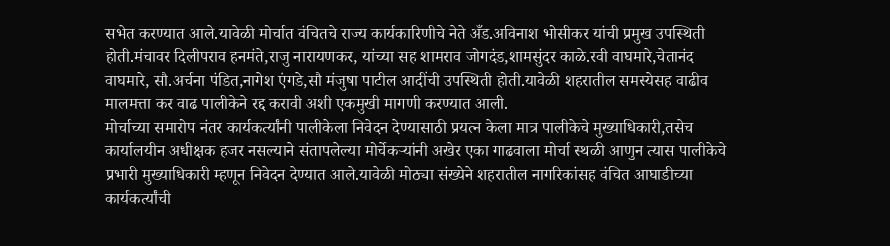सभेत करण्यात आले.यावेळी मोर्चात वंचितचे राज्य कार्यकारिणीचे नेते अँड.अविनाश भोसीकर यांची प्रमुख उपस्थिती होती.मंचावर दिलीपराव हनमंते,राजु नारायणकर, यांच्या सह शामराव जोगदंड,शामसुंदर काळे.रवी वाघमारे,चेतानंद वाघमारे, सौ.अर्चना पंडित,नागेश एंगडे,सौ मंजुषा पाटील आदींची उपस्थिती होती.यावेळी शहरातील समस्येसह वाढीव मालमत्ता कर वाढ पालीकेने रद्द करावी अशी एकमुखी मागणी करण्यात आली.
मोर्चाच्या समारोप नंतर कार्यकर्त्यांनी पालीकेला निवेदन देण्यासाठी प्रयत्न केला मात्र पालीकेचे मुख्याधिकारी,तसेच कार्यालयीन अधीक्षक हजर नसल्याने संतापलेल्या मोर्चेकऱ्यांनी अखेर एका गाढवाला मोर्चा स्थळी आणुन त्यास पालीकेचे प्रभारी मुख्याधिकारी म्हणून निवेदन देण्यात आले.यावेळी मोठ्या संख्येने शहरातील नागरिकांसह वंचित आघाडीच्या कार्यकर्त्यांची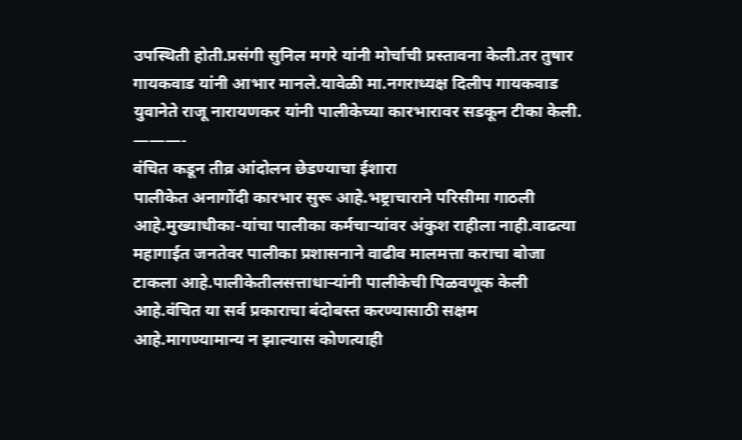उपस्थिती होती.प्रसंगी सुनिल मगरे यांनी मोर्चाची प्रस्तावना केली.तर तुषार गायकवाड यांनी आभार मानले.यावेळी मा.नगराध्यक्ष दिलीप गायकवाड युवानेते राजू नारायणकर यांनी पालीकेच्या कारभारावर सडकून टीका केली.
———-
वंचित कडून तीव्र आंदोलन छेडण्याचा ईशारा
पालीकेत अनागोंदी कारभार सुरू आहे.भष्ट्राचाराने परिसीमा गाठली आहे.मुख्याधीका-यांचा पालीका कर्मचाऱ्यांवर अंकुश राहीला नाही.वाढत्या महागाईत जनतेवर पालीका प्रशासनाने वाढीव मालमत्ता कराचा बोजा टाकला आहे.पालीकेतीलसत्ताधाऱ्यांनी पालीकेची पिळवणूक केली आहे.वंचित या सर्व प्रकाराचा बंदोबस्त करण्यासाठी सक्षम आहे.मागण्यामान्य न झाल्यास कोणत्याही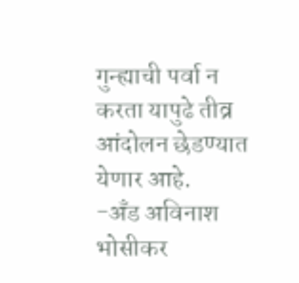गुन्ह्याची पर्वा न करता यापुढे तीव्र आंदोलन छेडण्यात येणार आहे.
-अँड अविनाश भोसीकर